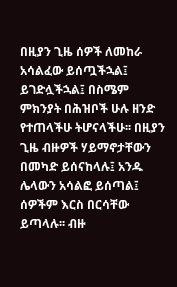በዚያን ጊዜ ሰዎች ለመከራ አሳልፈው ይሰጧችኋል፤ ይገድሏችኋል፤ በስሜም ምክንያት በሕዝቦች ሁሉ ዘንድ የተጠላችሁ ትሆናላችሁ፡፡ በዚያን ጊዜ ብዙዎች ሃይማኖታቸውን በመካድ ይሰናከላሉ፤ አንዱ ሌላውን አሳልፎ ይሰጣል፤ ሰዎችም እርስ በርሳቸው ይጣላሉ፡፡ ብዙ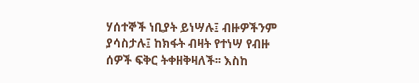ሃሰተኞች ነቢያት ይነሣሉ፤ ብዙዎችንም ያሳስታሉ፤ ከክፋት ብዛት የተነሣ የብዙ ሰዎች ፍቅር ትቀዘቅዛለች፡፡ እስከ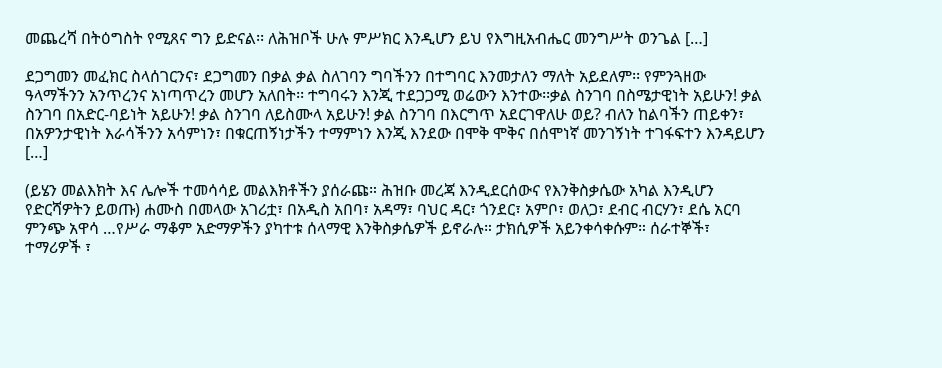መጨረሻ በትዕግስት የሚጸና ግን ይድናል፡፡ ለሕዝቦች ሁሉ ምሥክር እንዲሆን ይህ የእግዚአብሔር መንግሥት ወንጌል […]

ደጋግመን መፈክር ስላሰገርንና፣ ደጋግመን በቃል ቃል ስለገባን ግባችንን በተግባር እንመታለን ማለት አይደለም፡፡ የምንጓዘው ዓላማችንን አንጥረንና አነጣጥረን መሆን አለበት፡፡ ተግባሩን እንጂ ተደጋጋሚ ወሬውን እንተው፡፡ቃል ስንገባ በስሜታዊነት አይሁን! ቃል ስንገባ በአድር-ባይነት አይሁን! ቃል ስንገባ ለይስሙላ አይሁን! ቃል ስንገባ በእርግጥ አደርገዋለሁ ወይ? ብለን ከልባችን ጠይቀን፣ በአዎንታዊነት እራሳችንን አሳምነን፣ በቁርጠኝነታችን ተማምነን እንጂ እንደው በሞቅ ሞቅና በሰሞነኛ መንገኝነት ተገፋፍተን እንዳይሆን […]

(ይሄን መልእክት እና ሌሎች ተመሳሳይ መልእክቶችን ያሰራጩ። ሕዝቡ መረጃ እንዲደርሰውና የእንቅስቃሴው አካል እንዲሆን የድርሻዎትን ይወጡ) ሐሙስ በመላው አገሪቷ፣ በአዲስ አበባ፣ አዳማ፣ ባህር ዳር፣ ጎንደር፣ አምቦ፣ ወለጋ፣ ደብር ብርሃን፣ ደሴ አርባ ምንጭ አዋሳ …የሥራ ማቆም አድማዎችን ያካተቱ ሰላማዊ እንቅስቃሴዎች ይኖራሉ። ታክሲዎች አይንቀሳቀሱም። ሰራተኞች፣ ተማሪዎች ፣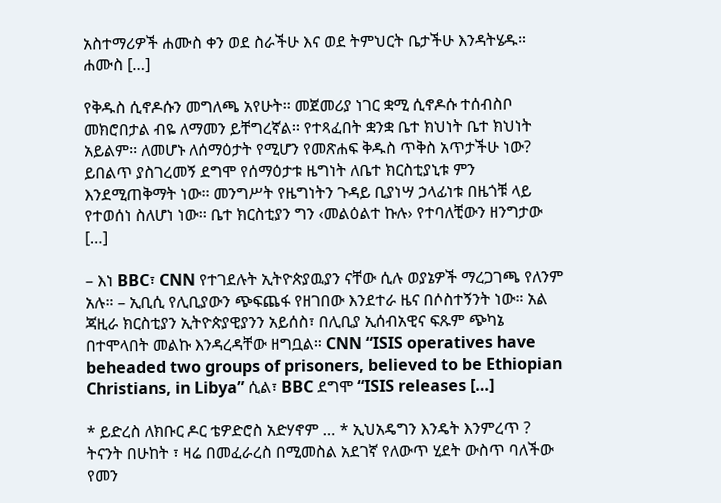አስተማሪዎች ሐሙስ ቀን ወደ ስራችሁ እና ወደ ትምህርት ቤታችሁ እንዳትሄዱ። ሐሙስ […]

የቅዱስ ሲኖዶሱን መግለጫ አየሁት፡፡ መጀመሪያ ነገር ቋሚ ሲኖዶሱ ተሰብስቦ መክሮበታል ብዬ ለማመን ይቸግረኛል፡፡ የተጻፈበት ቋንቋ ቤተ ክህነት ቤተ ክህነት አይልም፡፡ ለመሆኑ ለሰማዕታት የሚሆን የመጽሐፍ ቅዱስ ጥቅስ አጥታችሁ ነው? ይበልጥ ያስገረመኝ ደግሞ የሰማዕታቱ ዜግነት ለቤተ ክርስቲያኒቱ ምን እንደሚጠቅማት ነው፡፡ መንግሥት የዜግነትን ጉዳይ ቢያነሣ ኃላፊነቱ በዜጎቹ ላይ የተወሰነ ስለሆነ ነው፡፡ ቤተ ክርስቲያን ግን ‹መልዕልተ ኩሉ› የተባለቺውን ዘንግታው […]

– እነ BBC፣ CNN የተገደሉት ኢትዮጵያዉያን ናቸው ሲሉ ወያኔዎች ማረጋገጫ የለንም አሉ። – ኢቢሲ የሊቢያውን ጭፍጨፋ የዘገበው እንደተራ ዜና በሶስተኝንት ነው። አል ጃዚራ ክርስቲያን ኢትዮጵያዊያንን አይሰስ፣ በሊቢያ ኢሰብአዊና ፍጹም ጭካኔ በተሞላበት መልኩ እንዳረዳቸው ዘግቧል። CNN “ISIS operatives have beheaded two groups of prisoners, believed to be Ethiopian Christians, in Libya” ሲል፣ BBC ደግሞ “ISIS releases […]

* ይድረስ ለክቡር ዶር ቴዎድሮስ አድሃኖም … * ኢህአዴግን እንዴት እንምረጥ ? ትናንት በሁከት ፣ ዛሬ በመፈራረስ በሚመስል አደገኛ የለውጥ ሂደት ውስጥ ባለችው የመን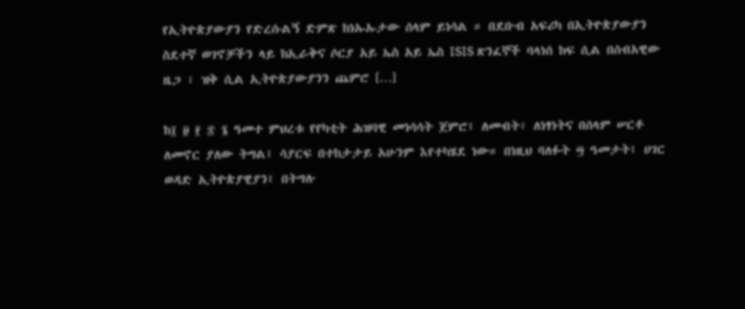የኢትዮጵያውያን የድረሱልኝ ድምጽ ከነኡኡታው ሰላም ይነሳል ። በደቡብ አፍሪካ በኢትዮጵያውያን ስደተኛ ወገኖቻችን ላይ ከኢራቅና ሶርያ አይ ኤስ አይ ኤስ ISIS ጽንፈኞች ባላነሰ ከፍ ሲል በሰብአዊው ዜጋ ፣ ዝቅ ሲል ኢትዮጵያውያንን ጨምሮ […]

ከ፲ ፱ ፻ ፷ ፮ ዓመተ ምህረቱ የየካቲት ሕዝባዊ መነሳሳት ጀምሮ፤ ለመብት፣ ለነፃነትና በሰላም ሠርቶ ለመኖር ያለው ትግል፤ ሳያርፍ በተከታታይ አሁንም እየተካሄደ ነው። በነዚህ ባለፉት ፵ ዓመታት፤ ሀገር ወዳድ ኢትዮጵያዊያን፤ በትግሉ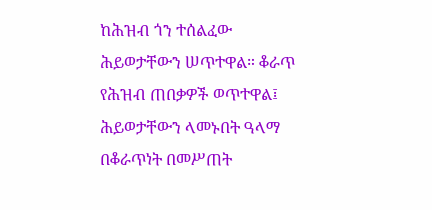ከሕዝብ ጎን ተሰልፈው ሕይወታቸውን ሠጥተዋል። ቆራጥ የሕዝብ ጠበቃዎች ወጥተዋል፤ ሕይወታቸውን ላመኑበት ዓላማ በቆራጥነት በመሥጠት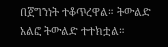በጀግንነት ተቆጥረዋል። ትውልድ አልፎ ትውልድ ተተክቷል።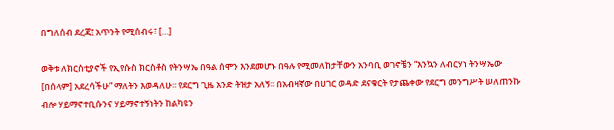በግለሰብ ደረጃ፤ አጥንት የሚሰብሩ፣ […]

ወቅቱ ለክርስቲያኖች የኢየሱስ ክርስቶስ የትንሣኤ በዓል ሰሞን እንደመሆኑ በዓሉ የሚመለከታቸውን አንባቢ ወገኖቼን “እንኳን ለብርሃነ ትንሣኤው [በሰላም] አደረሳችሁ” ማለትን እወዳለሁ፡፡ የደርግ ጊዜ አንድ ትዝታ አለኝ፡፡ በአብዛኛው በሀገር ወዳድ ደናቁርት የታጨቀው የደርግ መንግሥት ሠለጠንኩ ብሎ ሃይማኖተቢሱንና ሃይማኖተኝነትን ከልካዩን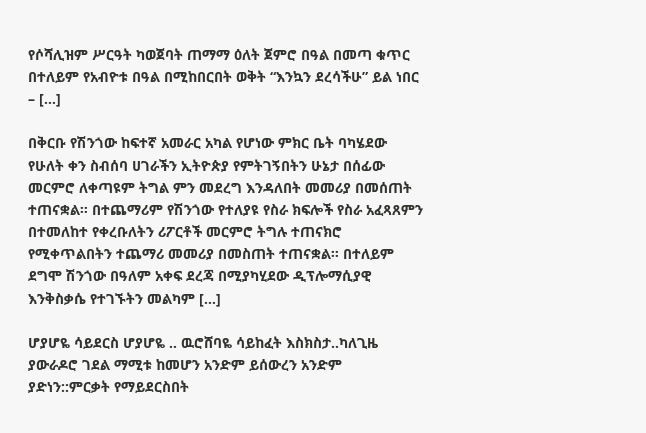የሶሻሊዝም ሥርዓት ካወጀባት ጠማማ ዕለት ጀምሮ በዓል በመጣ ቁጥር በተለይም የአብዮቱ በዓል በሚከበርበት ወቅት “እንኳን ደረሳችሁ” ይል ነበር – […]

በቅርቡ የሽንጎው ከፍተኛ አመራር አካል የሆነው ምክር ቤት ባካሄደው የሁለት ቀን ስብሰባ ሀገራችን ኢትዮጵያ የምትገኝበትን ሁኔታ በሰፊው መርምሮ ለቀጣዩም ትግል ምን መደረግ እንዳለበት መመሪያ በመሰጠት ተጠናቋል። በተጨማሪም የሽንጎው የተለያዩ የስራ ክፍሎች የስራ አፈጻጸምን በተመለከተ የቀረቡለትን ሪፖርቶች መርምሮ ትግሉ ተጠናክሮ የሚቀጥልበትን ተጨማሪ መመሪያ በመስጠት ተጠናቋል። በተለይም ደግሞ ሽንጎው በዓለም አቀፍ ደረጃ በሚያካሂደው ዲፕሎማሲያዊ እንቅስቃሴ የተገኙትን መልካም […]

ሆያሆዬ ሳይደርስ ሆያሆዬ .. ዉሮሸባዬ ሳይከፈት እስክስታ..ካለጊዜ ያውራዶሮ ገደል ማሚቱ ከመሆን አንድም ይሰውረን አንድም ያድነን::ምርቃት የማይደርስበት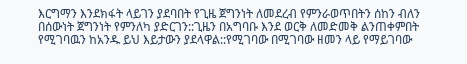እርግማን እንደክፋት ላይገን ያደባበት የጊዜ ጀግንነት ለመደረብ የምንራወጥበትን ሰከን ብለን በሰውነት ጀግንነት የምንለካ ያድርገን::ጊዜን በአግባቡ እንደ ወርቅ ለመድመቅ ልንጠቀምበት የሚገባዉን ከአንዱ ይህ እይታውን ያደላዋል::የሚገባው በሚገባው ዘመን ላይ የማይገባው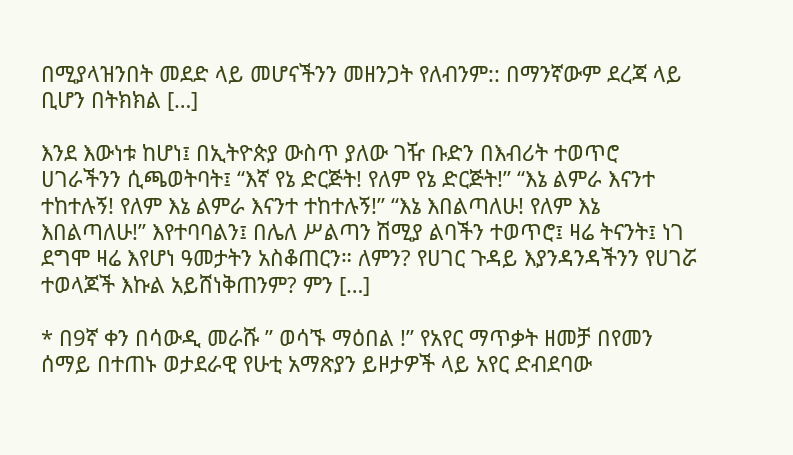በሚያላዝንበት መደድ ላይ መሆናችንን መዘንጋት የለብንም:: በማንኛውም ደረጃ ላይ ቢሆን በትክክል […]

እንደ እውነቱ ከሆነ፤ በኢትዮጵያ ውስጥ ያለው ገዥ ቡድን በእብሪት ተወጥሮ ሀገራችንን ሲጫወትባት፤ “እኛ የኔ ድርጅት! የለም የኔ ድርጅት!” “እኔ ልምራ እናንተ ተከተሉኝ! የለም እኔ ልምራ እናንተ ተከተሉኝ!” “እኔ እበልጣለሁ! የለም እኔ እበልጣለሁ!” እየተባባልን፤ በሌለ ሥልጣን ሽሚያ ልባችን ተወጥሮ፤ ዛሬ ትናንት፤ ነገ ደግሞ ዛሬ እየሆነ ዓመታትን አስቆጠርን። ለምን? የሀገር ጉዳይ እያንዳንዳችንን የሀገሯ ተወላጆች እኩል አይሸነቅጠንም? ምን […]

* በ9ኛ ቀን በሳውዲ መራሹ ” ወሳኙ ማዕበል !” የአየር ማጥቃት ዘመቻ በየመን ሰማይ በተጠኑ ወታደራዊ የሁቲ አማጽያን ይዞታዎች ላይ አየር ድብደባው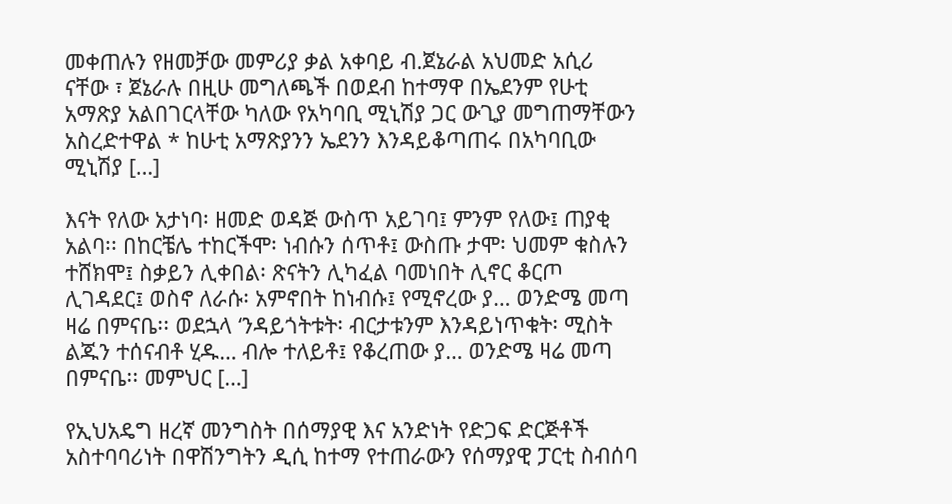መቀጠሉን የዘመቻው መምሪያ ቃል አቀባይ ብ.ጀኔራል አህመድ አሲሪ ናቸው ፣ ጀኔራሉ በዚሁ መግለጫች በወደብ ከተማዋ በኤደንም የሁቲ አማጽያ አልበገርላቸው ካለው የአካባቢ ሚኒሽያ ጋር ውጊያ መግጠማቸውን አስረድተዋል * ከሁቲ አማጽያንን ኤደንን እንዳይቆጣጠሩ በአካባቢው ሚኒሽያ […]

እናት የለው አታነባ፡ ዘመድ ወዳጅ ውስጥ አይገባ፤ ምንም የለው፤ ጠያቂ አልባ፡፡ በከርቼሌ ተከርችሞ፡ ነብሱን ሰጥቶ፤ ውስጡ ታሞ፡ ህመም ቁስሉን ተሸክሞ፤ ስቃይን ሊቀበል፡ ጽናትን ሊካፈል ባመነበት ሊኖር ቆርጦ ሊገዳደር፤ ወስኖ ለራሱ፡ አምኖበት ከነብሱ፤ የሚኖረው ያ… ወንድሜ መጣ ዛሬ በምናቤ፡፡ ወደኋላ ‘ንዳይጎትቱት፡ ብርታቱንም እንዳይነጥቁት፡ ሚስት ልጁን ተሰናብቶ ሂዱ… ብሎ ተለይቶ፤ የቆረጠው ያ… ወንድሜ ዛሬ መጣ በምናቤ፡፡ መምህር […]

የኢህአዴግ ዘረኛ መንግስት በሰማያዊ እና አንድነት የድጋፍ ድርጅቶች አስተባባሪነት በዋሽንግትን ዲሲ ከተማ የተጠራውን የሰማያዊ ፓርቲ ስብሰባ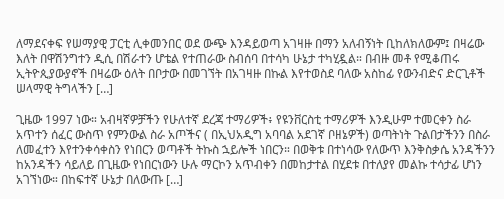ለማደናቀፍ የሠማያዊ ፓርቲ ሊቀመንበር ወደ ውጭ እንዳይወጣ አገዛዙ በማን አለብኝነት ቢከለክለውም፤ በዛሬው እለት በዋሽንግተን ዲሲ በሽራተን ሆቴል የተጠራው ስብሰባ በተሳካ ሁኔታ ተካሂዷል። በብዙ መቶ የሚቆጠሩ ኢትዮጲያውያኖች በዛሬው ዕለት በቦታው በመገኘት በአገዛዙ በኩል እየተወስደ ባለው አስከፊ የውንብድና ድርጊቶች ሠላማዊ ትግላችን […]

ጊዜው 1997 ነው። አብዛኛዎቻችን የሁለተኛ ደረጃ ተማሪዎች፥ የዩንቨርስቲ ተማሪዎች እንዲሁም ተመርቀን ስራ አጥተን ሰፈር ውስጥ የምንውል ስራ አጦችና ( በኢህአዲግ አባባል አደገኛ ቦዘኔዎች) ወጣትነት ጉልበታችንን በስራ ለመፈተን እየተንቀሳቀስን የነበርን ወጣቶች ትኩስ ኋይሎች ነበርን። በወቅቱ በተነሳው የለውጥ እንቅስቃሴ አንዳችንን ከአንዳችን ሳይለይ በጊዜው የነበርነውን ሁሉ ማርኮን አጥብቀን በመከታተል በሂደቱ በተለያየ መልኩ ተሳታፊ ሆነን አገኘነው። በከፍተኛ ሁኔታ በለውጡ […]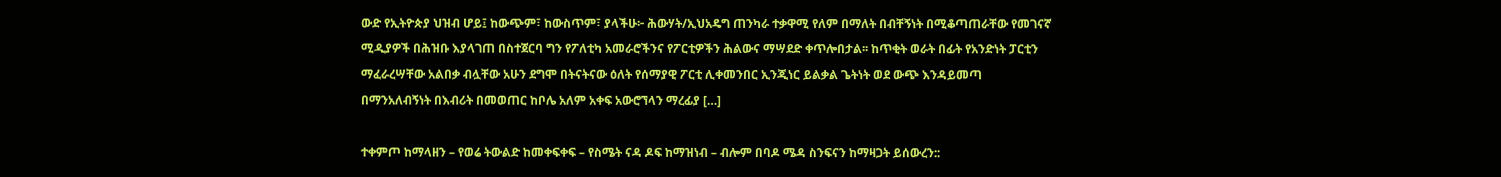ውድ የኢትዮጵያ ህዝብ ሆይ፤ ከውጭም፣ ከውስጥም፣ ያላችሁ፦ ሕውሃት/ኢህአዴግ ጠንካራ ተቃዋሚ የለም በማለት በብቸኝነት በሚቆጣጠራቸው የመገናኛ ሚዲያዎች በሕዝቡ እያላገጠ በስተጀርባ ግን የፖለቲካ አመራሮችንና የፖርቲዎችን ሕልውና ማሣደድ ቀጥሎበታል፡፡ ከጥቂት ወራት በፊት የአንድነት ፓርቲን ማፈራረሣቸው አልበቃ ብሏቸው አሁን ደግሞ በትናትናው ዕለት የሰማያዊ ፖርቲ ሊቀመንበር ኢንጂነር ይልቃል ጌትነት ወደ ውጭ እንዳይመጣ በማንአለብኝነት በእብሪት በመወጠር ከቦሌ አለም አቀፍ አውሮኘላን ማረፊያ […]

ተቀምጦ ከማላዘን – የወሬ ትውልድ ከመቀፍቀፍ – የስሜት ናዳ ዶፍ ከማዝነብ – ብሎም በባዶ ሜዳ ስንፍናን ከማዛጋት ይሰውረን::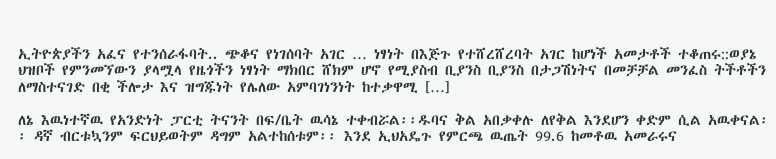ኢትዮጵያችን አፈና የተንሰራፋባት.. ጭቆና የነገሰባት አገር … ነፃነት በእጅጉ የተሸረሸረባት አገር ከሆነች አመታቶች ተቆጠሩ::ወያኔ ህዝቦች የምንመኘውን ያላሟላ የዜጎችን ነፃነት ማክበር ሸክም ሆኖ የሚያስብ ቢያንስ ቢያንስ በታጋሽነትና በመቻቻል መንፈስ ትችቶችን ለማስተናገድ በቂ ችሎታ እና ዝግጁነት የሌለው አምባገነንነት ከተቃዋሚ […]

ለኔ እዉነተኛዉ የአንድነት ፓርቲ ትናንት በፍ/ቤት ዉሳኔ ተቀብሯል፡፡ዱባና ቅል አበቃቀሉ ለየቅል እንደሆን ቀድም ሲል አዉቀናል፡፡ ዳኛ ብርቱኳንም ፍርህይወትም ዳግም አልተከሰቱም፡፡ እንደ ኢህአዴጉ የምርጫ ዉጤት 99.6 ከመቶዉ አመራሩና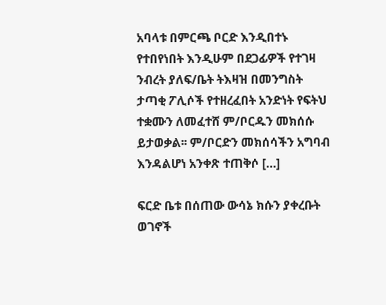አባላቱ በምርጫ ቦርድ እንዲበተኑ የተበየነበት እንዲሁም በደጋፊዎች የተገዛ ንብረት ያለፍ/ቤት ትእዛዝ በመንግስት ታጣቂ ፖሊሶች የተዘረፈበት አንድነት የፍትህ ተቋሙን ለመፈተሸ ም/ቦርዱን መክሰሱ ይታወቃል፡፡ ም/ቦርድን መክሰሳችን አግባብ እንዳልሆነ አንቀጽ ተጠቅሶ […]

ፍርድ ቤቱ በሰጠው ውሳኔ ክሱን ያቀረቡት ወገኖች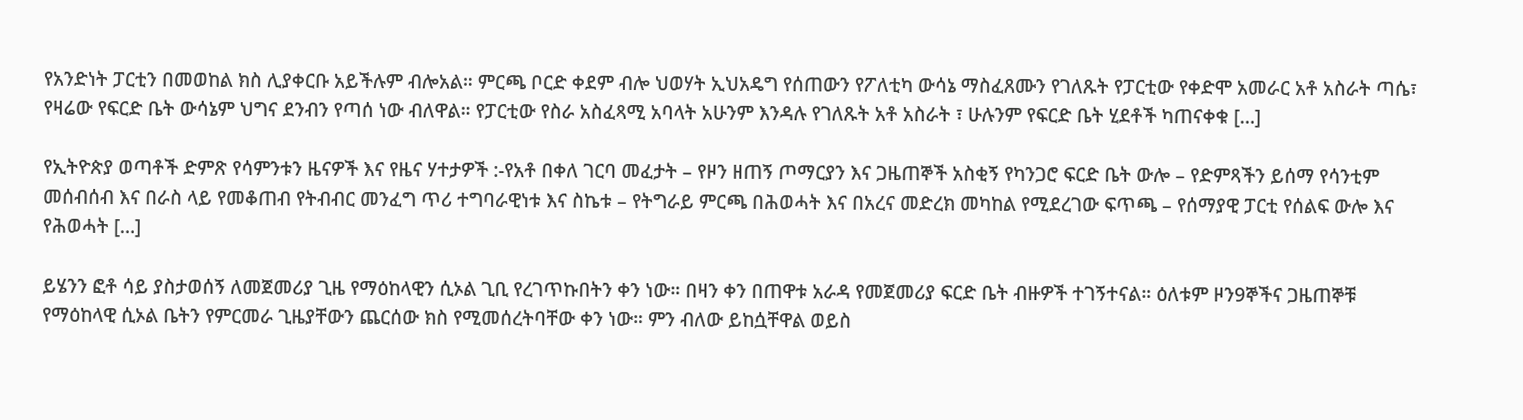የአንድነት ፓርቲን በመወከል ክስ ሊያቀርቡ አይችሉም ብሎአል። ምርጫ ቦርድ ቀደም ብሎ ህወሃት ኢህአዴግ የሰጠውን የፖለቲካ ውሳኔ ማስፈጸሙን የገለጹት የፓርቲው የቀድሞ አመራር አቶ አስራት ጣሴ፣ የዛሬው የፍርድ ቤት ውሳኔም ህግና ደንብን የጣሰ ነው ብለዋል። የፓርቲው የስራ አስፈጻሚ አባላት አሁንም እንዳሉ የገለጹት አቶ አስራት ፣ ሁሉንም የፍርድ ቤት ሂደቶች ካጠናቀቁ […]

የኢትዮጵያ ወጣቶች ድምጽ የሳምንቱን ዜናዎች እና የዜና ሃተታዎች :-የአቶ በቀለ ገርባ መፈታት – የዞን ዘጠኝ ጦማርያን እና ጋዜጠኞች አስቂኝ የካንጋሮ ፍርድ ቤት ውሎ – የድምጻችን ይሰማ የሳንቲም መሰብሰብ እና በራስ ላይ የመቆጠብ የትብብር መንፈግ ጥሪ ተግባራዊነቱ እና ስኬቱ – የትግራይ ምርጫ በሕወሓት እና በአረና መድረክ መካከል የሚደረገው ፍጥጫ – የሰማያዊ ፓርቲ የሰልፍ ውሎ እና የሕወሓት […]

ይሄንን ፎቶ ሳይ ያስታወሰኝ ለመጀመሪያ ጊዜ የማዕከላዊን ሲኦል ጊቢ የረገጥኩበትን ቀን ነው። በዛን ቀን በጠዋቱ አራዳ የመጀመሪያ ፍርድ ቤት ብዙዎች ተገኝተናል። ዕለቱም ዞን9ኞችና ጋዜጠኞቹ የማዕከላዊ ሲኦል ቤትን የምርመራ ጊዜያቸውን ጨርሰው ክስ የሚመሰረትባቸው ቀን ነው። ምን ብለው ይከሷቸዋል ወይስ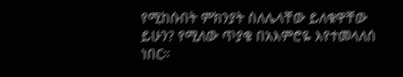የሚከሱበት ምክንያት ስለሌላቸው ይለቁዋቸው ይሁን? የሚለው ጥያቄ በአእምሮዬ እየተመላለሰ ነበር።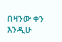በዛንው ቀን እንዲሁ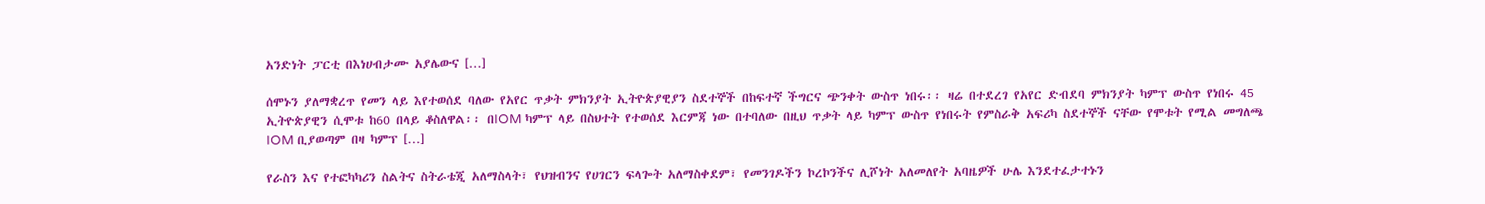አንድነት ፓርቲ በእነሀብታሙ አያሌውና […]

ሰሞኑን ያለማቋረጥ የመን ላይ እየተወሰደ ባለው የአየር ጥቃት ምክንያት ኢትዮጵያዊያን ስደተኞች በከፍተኛ ችግርና ጭንቀት ውስጥ ነበሩ፡፡ ዛሬ በተደረገ የአየር ድብደባ ምክንያት ካምፕ ውስጥ የነበሩ 45 ኢትዮጵያዊን ሲሞቱ ከ60 በላይ ቆስለዋል፡፡ በIOM ካምፕ ላይ በስህተት የተወሰደ እርምጃ ነው በተባለው በዚህ ጥቃት ላይ ካምፕ ውስጥ የነበሩት የምስራቅ አፍሪካ ስደተኞች ናቸው የሞቱት የሚል መግለጫ IOM ቢያወጣም በዛ ካምፕ […]

የራስን እና የተፎካካሪን ስልትና ስትራቴጂ አለማስላት፣ የህዝብንና የሀገርን ፍላጐት አለማስቀደም፣ የመንገዶችን ኮረኮንችና ሊሾነት አለመለየት አባዜዎች ሁሌ እንደተፈታተኑን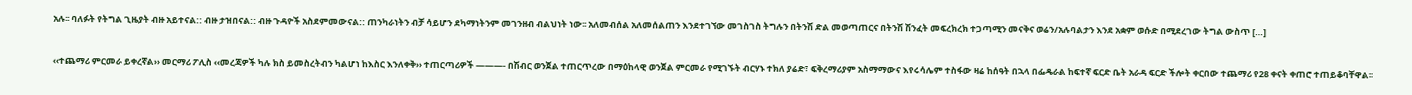አሉ፡፡ ባለፉት የትግል ጊዜያት ብዙ አይተናል:: ብዙ ታዝበናል:: ብዙ ጉዳዮች አስደምመውናል:: ጠንካራነትን ብቻ ሳይሆን ደካማነትንም መገንዘብ ብልህነት ነው፡፡ አለመብሰል አለመሰልጠን እንደተገኘው መገስገስ ትግሉን በትንሽ ድል መወጣጠርና በትንሽ ሽንፈት መፍረክረክ ተጋጣሚን መናቅና ወሬን/አሉባልታን እንደ አቋም ወሱድ በሚደረገው ትግል ውስጥ […]

‹‹ተጨማሪ ምርመራ ይቀረኛል›› መርማሪ ፖሊስ ‹‹መረጃዎች ካሉ ክስ ይመስረትብን ካልሆነ ከእስር እንለቀቅ›› ተጠርጣሪዎች ———- በሽብር ወንጀል ተጠርጥረው በማዕከላዊ ወንጀል ምርመራ የሚገኙት ብርሃኑ ተክለ ያሬድ፣ ፍቅረማሪያም አስማማውና እየሩሳሌም ተስፋው ዛሬ ከሰዓት በኋላ በፌዴራል ከፍተኛ ፍርድ ቤት አራዳ ፍርድ ችሎት ቀርበው ተጨማሪ የ28 ቀናት ቀጠሮ ተጠይቆባቸዋል፡፡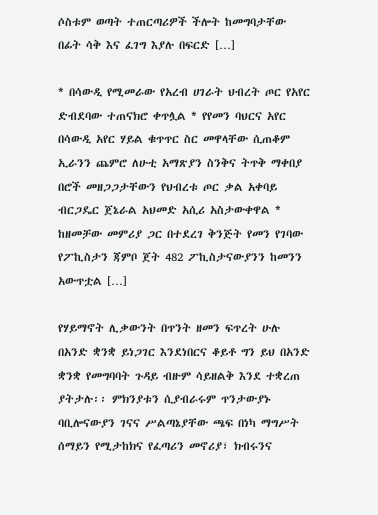ሶስቱም ወጣት ተጠርጣሪዎች ችሎት ከመግባታቸው በፊት ሳቅ እና ፈገግ እያሉ በፍርድ […]

* በሳውዲ የሚመራው የአረብ ሀገራት ህብረት ጦር የአየር ድብደባው ተጠናክሮ ቀጥሏል * የየመን ባህርና አየር በሳውዲ አየር ሃይል ቁጥጥር ስር መዋላቸው ሲጠቆም ኢራንን ጨምሮ ለሁቲ አማጽያን ስንቅና ትጥቅ ማቀበያ በሮች መዘጋጋታቸውን የህብረቱ ጦር ቃል አቀባይ ብርጋዴር ጀኔራል አህመድ አሲሪ አስታውቀዋል * ከዘመቻው መምሪያ ጋር በተደረገ ቅንጅት የመን የገባው የፖኪስታን ጃምቦ ጀት 482 ፖኪስታናውያንን ከመንን አውጥቷል […]

የሃይማኖት ሊቃውንት በጥንት ዘመን ፍጥረት ሁሉ በአንድ ቋንቋ ይነጋገር እንደነበርና ቆይቶ ግን ይህ በአንድ ቋንቋ የመግባባት ጉዳይ ብዙም ሳይዘልቅ እንደ ተቋረጠ ያትታሉ፡፡ ምክንያቱን ሲያብራሩም ጥንታውያኑ ባቢሎናውያን ገናና ሥልጣኔያቸው ጫፍ በነካ ማግሥት ሰማይን የሚታከክና የፈጣሪን መኖሪያ፣ ክብሩንና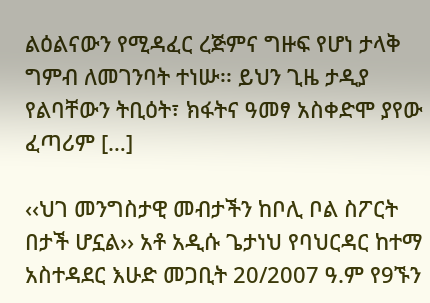ልዕልናውን የሚዳፈር ረጅምና ግዙፍ የሆነ ታላቅ ግምብ ለመገንባት ተነሡ፡፡ ይህን ጊዜ ታዲያ የልባቸውን ትቢዕት፣ ክፋትና ዓመፃ አስቀድሞ ያየው ፈጣሪም […]

‹‹ህገ መንግስታዊ መብታችን ከቦሊ ቦል ስፖርት በታች ሆኗል›› አቶ አዲሱ ጌታነህ የባህርዳር ከተማ አስተዳደር እሁድ መጋቢት 20/2007 ዓ.ም የ9ኙን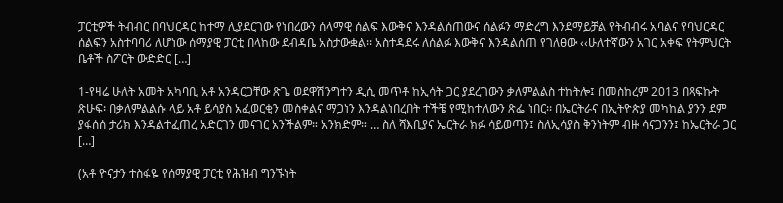ፓርቲዎች ትብብር በባህርዳር ከተማ ሊያደርገው የነበረውን ሰላማዊ ሰልፍ እውቅና እንዳልሰጠውና ሰልፉን ማድረግ እንደማይቻል የትብብሩ አባልና የባህርዳር ሰልፍን አስተባባሪ ለሆነው ሰማያዊ ፓርቲ በላከው ደብዳቤ አስታውቋል፡፡ አስተዳደሩ ለሰልፉ እውቅና እንዳልሰጠ የገለፀው ‹‹ሁለተኛውን አገር አቀፍ የትምህርት ቤቶች ስፖርት ውድድር […]

1-የዛሬ ሁለት አመት አካባቢ አቶ አንዳርጋቸው ጽጌ ወደዋሽንግተን ዲሲ መጥቶ ከኢሳት ጋር ያደረገውን ቃለምልልስ ተከትሎ፤ በመስከረም 2013 በጻፍኩት ጽሁፍ፡ በቃለምልልሱ ላይ አቶ ይሳያስ አፈወርቂን መስቀልና ማጋነን እንዳልነበረበት ተችቼ የሚከተለውን ጽፌ ነበር፡፡ በኤርትራና በኢትዮጵያ መካከል ያንን ደም ያፋሰሰ ታሪክ እንዳልተፈጠረ አድርገን መናገር አንችልም። አንክድም። … ስለ ሻእቢያና ኤርትራ ክፉ ሳይወጣን፤ ስለኢሳያስ ቅንነትም ብዙ ሳናጋንን፤ ከኤርትራ ጋር […]

(አቶ ዮናታን ተስፋዬ የሰማያዊ ፓርቲ የሕዝብ ግንኙነት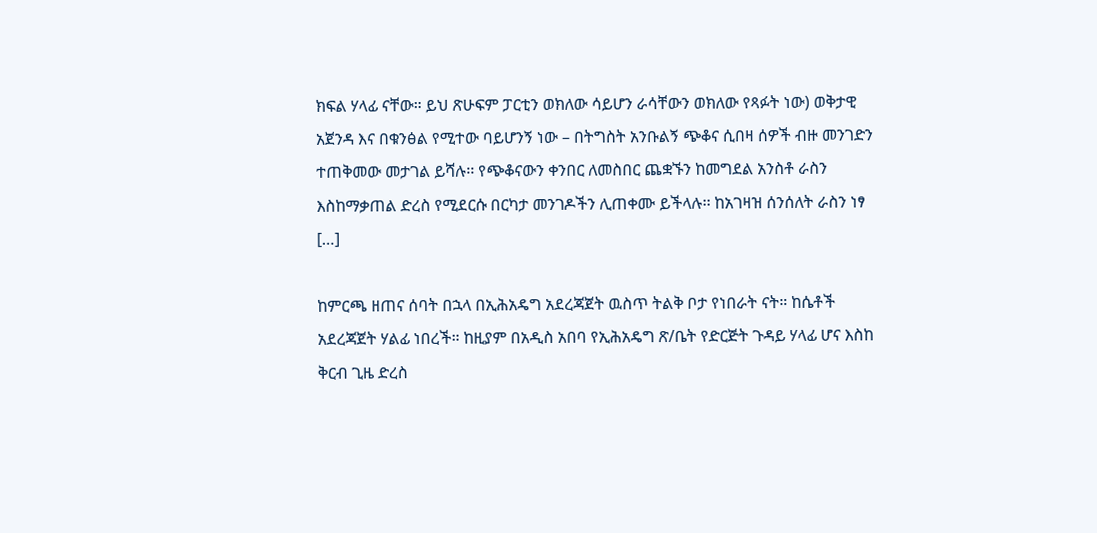ክፍል ሃላፊ ናቸው። ይህ ጽሁፍም ፓርቲን ወክለው ሳይሆን ራሳቸውን ወክለው የጻፉት ነው) ወቅታዊ አጀንዳ እና በቁንፅል የሚተው ባይሆንኝ ነው – በትግስት አንቡልኝ ጭቆና ሲበዛ ሰዎች ብዙ መንገድን ተጠቅመው መታገል ይሻሉ፡፡ የጭቆናውን ቀንበር ለመስበር ጨቋኙን ከመግደል አንስቶ ራስን እስከማቃጠል ድረስ የሚደርሱ በርካታ መንገዶችን ሊጠቀሙ ይችላሉ፡፡ ከአገዛዝ ሰንሰለት ራስን ነፃ […]

ከምርጫ ዘጠና ሰባት በኋላ በኢሕአዴግ አደረጃጀት ዉስጥ ትልቅ ቦታ የነበራት ናት። ከሴቶች አደረጃጀት ሃልፊ ነበረች። ከዚያም በአዲስ አበባ የኢሕአዴግ ጽ/ቤት የድርጅት ጉዳይ ሃላፊ ሆና እስከ ቅርብ ጊዜ ድረስ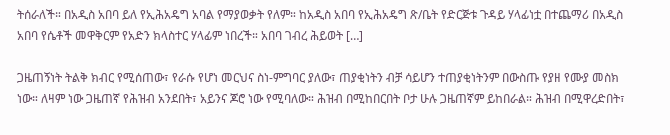ትሰራለች። በአዲስ አበባ ይለ የኢሕአዴግ አባል የማያወቃት የለም። ከአዲስ አበባ የኢሕአዴግ ጽ/ቤት የድርጅቱ ጉዳይ ሃላፊነቷ በተጨማሪ በአዲስ አበባ የሴቶች መዋቅርም የአድን ክላስተር ሃላፊም ነበረች። አበባ ገብረ ሕይወት […]

ጋዜጠኝነት ትልቅ ክብር የሚሰጠው፣ የራሱ የሆነ መርህና ስነ-ምግባር ያለው፣ ጠያቂነትን ብቻ ሳይሆን ተጠያቂነትንም በውስጡ የያዘ የሙያ መስክ ነው። ለዛም ነው ጋዜጠኛ የሕዝብ አንደበት፣ አይንና ጆሮ ነው የሚባለው። ሕዝብ በሚከበርበት ቦታ ሁሉ ጋዜጠኛም ይከበራል። ሕዝብ በሚዋረድበት፣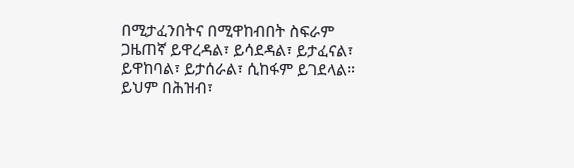በሚታፈንበትና በሚዋከብበት ስፍራም ጋዜጠኛ ይዋረዳል፣ ይሳደዳል፣ ይታፈናል፣ ይዋከባል፣ ይታሰራል፣ ሲከፋም ይገደላል። ይህም በሕዝብ፣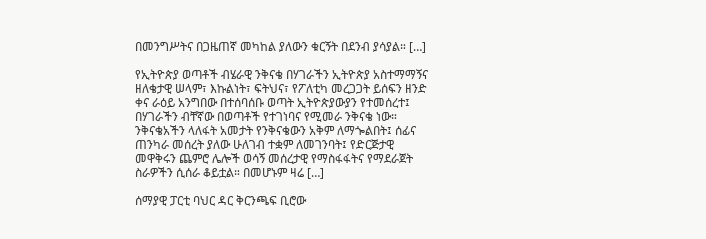በመንግሥትና በጋዜጠኛ መካከል ያለውን ቁርኝት በደንብ ያሳያል። […]

የኢትዮጵያ ወጣቶች ብሄራዊ ንቅናቄ በሃገራችን ኢትዮጵያ አስተማማኝና ዘለቄታዊ ሠላም፣ እኩልነት፣ ፍትህና፣ የፖለቲካ መረጋጋት ይሰፍን ዘንድ ቀና ራዕይ አንግበው በተሰባሰቡ ወጣት ኢትዮጵያውያን የተመሰረተ፤ በሃገራችን ብቸኛው በወጣቶች የተገነባና የሚመራ ንቅናቄ ነው። ንቅናቄአችን ላለፋት አመታት የንቅናቄውን አቅም ለማጐልበት፤ ሰፊና ጠንካራ መሰረት ያለው ሁለገብ ተቋም ለመገንባት፤ የድርጅታዊ መዋቅሩን ጨምሮ ሌሎች ወሳኝ መሰረታዊ የማስፋፋትና የማደራጀት ስራዎችን ሲሰራ ቆይቷል። በመሆኑም ዛሬ […]

ሰማያዊ ፓርቲ ባህር ዳር ቅርንጫፍ ቢሮው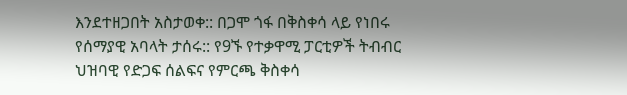እንደተዘጋበት አስታወቀ:: በጋሞ ጎፋ በቅስቀሳ ላይ የነበሩ የሰማያዊ አባላት ታሰሩ:: የ9ኙ የተቃዋሚ ፓርቲዎች ትብብር ህዝባዊ የድጋፍ ሰልፍና የምርጫ ቅስቀሳ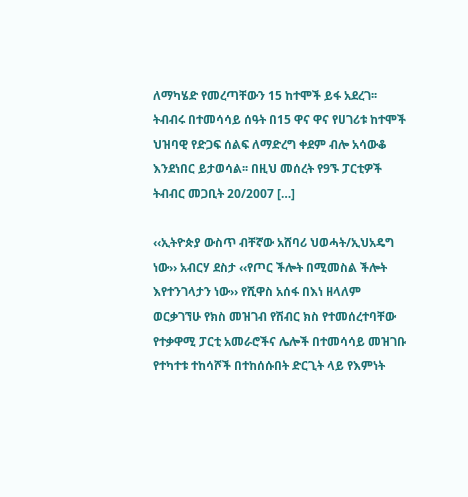ለማካሄድ የመረጣቸውን 15 ከተሞች ይፋ አደረገ፡፡ ትብብሩ በተመሳሳይ ሰዓት በ15 ዋና ዋና የሀገሪቱ ከተሞች ህዝባዊ የድጋፍ ሰልፍ ለማድረግ ቀደም ብሎ አሳውቆ እንደነበር ይታወሳል፡፡ በዚህ መሰረት የ9ኙ ፓርቲዎች ትብብር መጋቢት 20/2007 […]

‹‹ኢትዮጵያ ውስጥ ብቸኛው አሸባሪ ህወሓት/ኢህአዴግ ነው›› አብርሃ ደስታ ‹‹የጦር ችሎት በሚመስል ችሎት እየተንገላታን ነው›› የሺዋስ አሰፋ በእነ ዘላለም ወርቃገኘሁ የክስ መዝገብ የሽብር ክስ የተመሰረተባቸው የተቃዋሚ ፓርቲ አመራሮችና ሌሎች በተመሳሳይ መዝገቡ የተካተቱ ተከሳሾች በተከሰሱበት ድርጊት ላይ የእምነት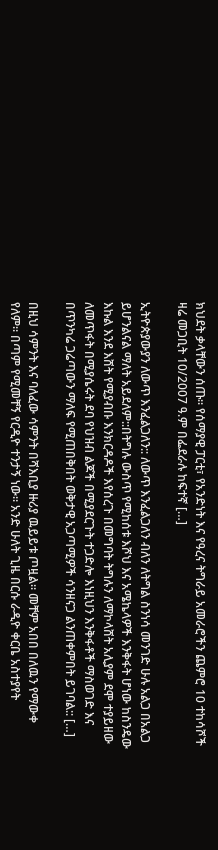ክህደት ቃላቸውን ሰጡ፡፡ የሰማያዊ ፓርቲ፣ የአንድነት እና የዓረና ትግራይ አመራሮችን ጨምሮ 10 ተከሳሾች ዛሬ መጋቢት 10/2007 ዓ.ም በፌደራሉ ከፍተኛ […]

ኢትዮጵያውያን ለውጥ እንፈልጋለን:: ለውጥ እንፈልጋለን ብለን ለትግል ስንነሳ መንገድ ሁሉ አልጋ በአልጋ ይሆንልናል ማለት አይደለም::በትግሉ ውስጥ የሚከሰቱ እሾህ እና አሜኬላዎች እንቅፋት ሆነው ከስንዴው እኩል እንደ እሸት የሚያብቡ እንክርዳዶች እየሰረጉ በመግባት ትግሉን ለማኮላሸት አሊያም ደሞ ተያይዘው ለመጥፋት በሚያሴሩት ደባ የህዝብ ልጆች በሚያደርጉት ተጋድሎ እነዚህን እንቅፋቶች ማስወገድ እና በጥንካሬ ጋሬጣውን ማለፍ የሚጠበቅበት ወቅታዊ አጋጣሚዎች ሳንዘናጋ ልንጠቀምበት ይገባል:: […]

በዚህ ሳምንት እና ባለፈው ሳምንት በሻእቢያ ዙሪያ ዉይይቱ ጦዟል። መቸም አበበ በለዉን የማውቀ የለም። በጣም የሚመቸኝ የርዲዮ ተንታኝ ነው። አንድ ሁለት ጊዜ በርሱ ራዲዮ ቀርቤ አስተያየት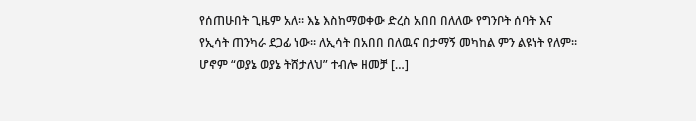የሰጠሁበት ጊዜም አለ። እኔ እስከማወቀው ድረስ አበበ በለለው የግንቦት ሰባት እና የኢሳት ጠንካራ ደጋፊ ነው። ለኢሳት በአበበ በለዉና በታማኝ መካከል ምን ልዩነት የለም። ሆኖም “ወያኔ ወያኔ ትሸታለህ” ተብሎ ዘመቻ […]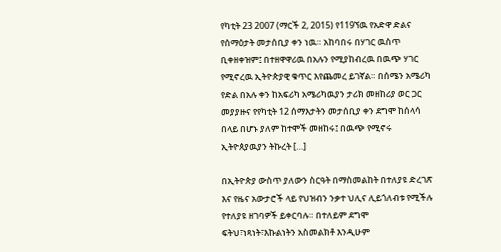የካቲት 23 2007 (ማርች 2, 2015) የ119ኘዉ የአድዋ ድልና የሰማዕታት መታሰቢያ ቀን ነዉ። አከባበሩ በሃገር ዉስጥ ቢቀዘቀዝም፤ በተዘዋዋሪዉ በአሉን የሚያከብረዉ በዉጭ ሃገር የሚኖረዉ ኢትዮጵያዊ ቁጥር እየጨመረ ይገኛል። በሰሜን አሜሪካ የድል በአሉ ቀን ከአፍሪካ አሜሪካዉያን ታሪክ መዘከሪያ ወር ጋር መያያዙና የየካቲት 12 ሰማእታትን መታሰቢያ ቀን ደግሞ ከሰላሳ በላይ በሆኑ ያለም ከተሞች መዘከሩ፤ በዉጭ የሚኖሩ ኢትዮጰያዉያን ትኩረት […]

በኢትዮጵያ ውስጥ ያለውን ስርዓት በማስመልከት በተለያዩ ድረገጽ እና የዜና አውታሮች ላይ የህዝብን ንቃተ ህሊና ሊይጎለብቱ የሚችሉ የተለያዩ ዘገባዎች ይቀርባሉ። በተለይም ደግሞ ፍትህ፣ነጻነት፣እኩልነትን አስመልክቶ እንዲሁም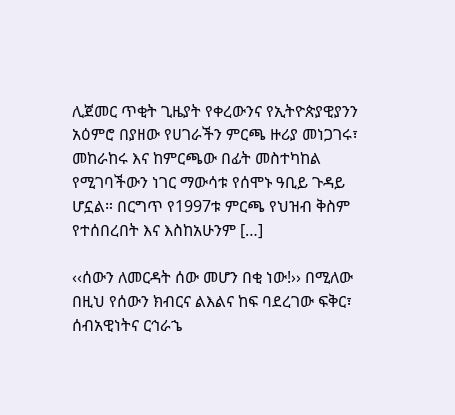ሊጀመር ጥቂት ጊዜያት የቀረውንና የኢትዮጵያዊያንን አዕምሮ በያዘው የሀገራችን ምርጫ ዙሪያ መነጋገሩ፣ መከራከሩ እና ከምርጫው በፊት መስተካከል የሚገባችውን ነገር ማውሳቱ የሰሞኑ ዓቢይ ጉዳይ ሆኗል። በርግጥ የ1997ቱ ምርጫ የህዝብ ቅስም የተሰበረበት እና እስከአሁንም […]

‹‹ሰውን ለመርዳት ሰው መሆን በቂ ነው!›› በሚለው በዚህ የሰውን ክብርና ልእልና ከፍ ባደረገው ፍቅር፣ ሰብአዊነትና ርኅራኄ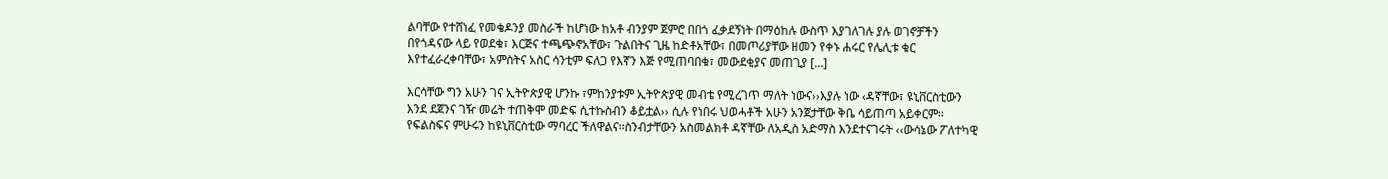ልባቸው የተሸነፈ የመቄዶንያ መስራች ከሆነው ከአቶ ብንያም ጀምሮ በበጎ ፈቃደኝነት በማዕከሉ ውስጥ እያገለገሉ ያሉ ወገኖቻችን በየጎዳናው ላይ የወደቁ፣ እርጅና ተጫጭኖአቸው፣ ጉልበትና ጊዜ ከድቶአቸው፣ በመጦሪያቸው ዘመን የቀኑ ሐሩር የሌሊቱ ቁር እየተፈራረቀባቸው፣ አምስትና አስር ሳንቲም ፍለጋ የእኛን እጅ የሚጠባበቁ፣ መውደቂያና መጠጊያ […]

እርሳቸው ግን አሁን ገና ኢትዮጵያዊ ሆንኩ ፣ምከንያቱም ኢትዮጵያዊ መብቴ የሚረገጥ ማለት ነውና››እያሉ ነው ‹ዳኛቸው፣ ዩኒቨርስቲውን እንደ ደጀንና ገዥ መሬት ተጠቅሞ መድፍ ሲተኩስብን ቆይቷል›› ሲሉ የነበሩ ህወሓቶች አሁን አንጀታቸው ቅቤ ሳይጠጣ አይቀርም፡፡ የፍልስፍና ምሁሩን ከዩኒቨርስቲው ማባረር ችለዋልና፡፡ስንብታቸውን አስመልክቶ ዳኛቸው ለአዲስ አድማስ እንደተናገሩት ‹‹ውሳኔው ፖለተካዊ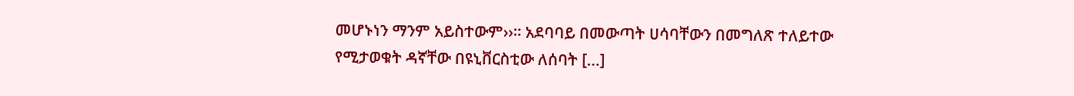መሆኑነን ማንም አይስተውም››፡፡ አደባባይ በመውጣት ሀሳባቸውን በመግለጽ ተለይተው የሚታወቁት ዳኛቸው በዩኒቨርስቲው ለሰባት […]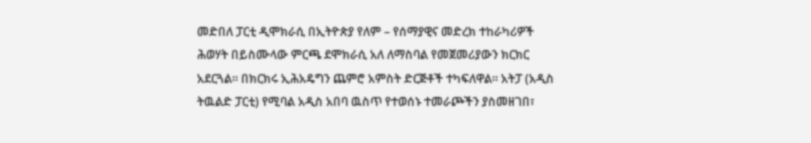መድበለ ፓርቲ ዲሞክራሲ በኢትዮጵያ የለም – የሰማያዊና መድረክ ተከራካሪዎች ሕወሃት በይስሙላው ምርጫ ደሞክራሲ አለ ለማስባል የመጀመሪያውን ክርክር አደርጓል። በክርክሩ ኢሕአዴግን ጨምሮ አምስት ድርጅቶች ተካፍለዋል። አትፓ (አዲስ ትዉልድ ፓርቲ) የሚባል አዲስ አበባ ዉስጥ የተወሰኑ ተመራጮችን ያስመዘገበ፣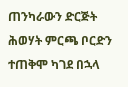ጠንካራውን ድርጅት ሕወሃት ምርጫ ቦርድን ተጠቅሞ ካገደ በኋላ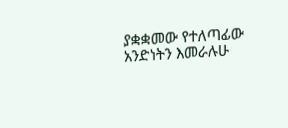ያቋቋመው የተለጣፊው አንድነትን እመራሉሁ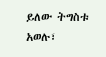ይለው ትግስቱ አወሉ፣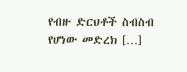የብዙ ድርህቶች ስብስብ የሆነው መድረክ […]